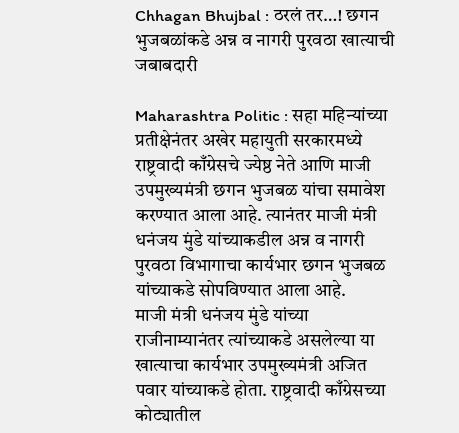Chhagan Bhujbal : ठरलं तर…! छगन भुजबळांकडे अन्न व नागरी पुरवठा खात्याची जबाबदारी

Maharashtra Politic : सहा महिन्यांच्या प्रतीक्षेनंतर अखेर महायुती सरकारमध्ये राष्ट्रवादी काँग्रेसचे ज्येष्ठ नेते आणि माजी उपमुख्यमंत्री छगन भुजबळ यांचा समावेश करण्यात आला आहे. त्यानंतर माजी मंत्री धनंजय मुंडे यांच्याकडील अन्न व नागरी पुरवठा विभागाचा कार्यभार छगन भुजबळ यांच्याकडे सोपविण्यात आला आहे.
माजी मंत्री धनंजय मुंडे यांच्या राजीनाम्यानंतर त्यांच्याकडे असलेल्या या खात्याचा कार्यभार उपमुख्यमंत्री अजित पवार यांच्याकडे होता. राष्ट्रवादी काँग्रेसच्या कोट्यातील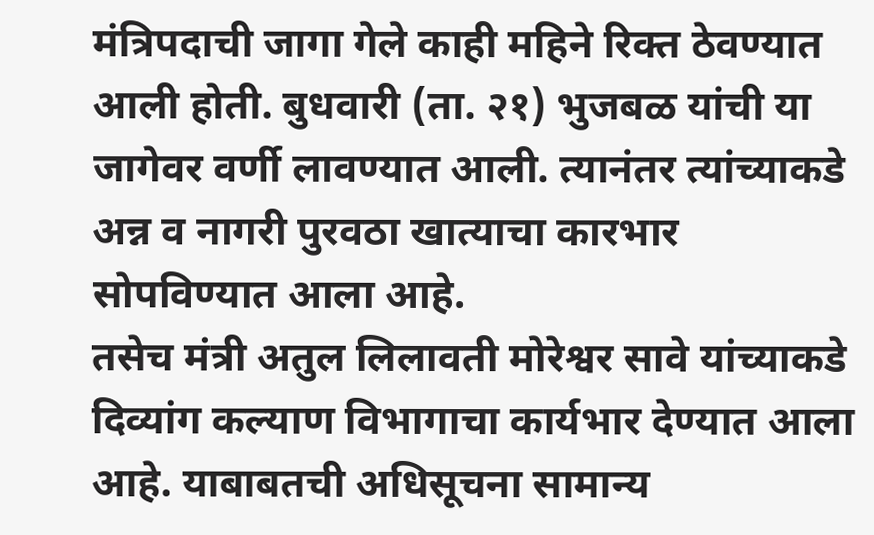मंत्रिपदाची जागा गेले काही महिने रिक्त ठेवण्यात आली होती. बुधवारी (ता. २१) भुजबळ यांची या जागेवर वर्णी लावण्यात आली. त्यानंतर त्यांच्याकडे अन्न व नागरी पुरवठा खात्याचा कारभार सोपविण्यात आला आहे.
तसेच मंत्री अतुल लिलावती मोरेश्वर सावे यांच्याकडे दिव्यांग कल्याण विभागाचा कार्यभार देण्यात आला आहे. याबाबतची अधिसूचना सामान्य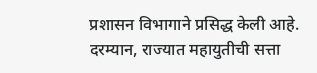प्रशासन विभागाने प्रसिद्ध केली आहे.
दरम्यान, राज्यात महायुतीची सत्ता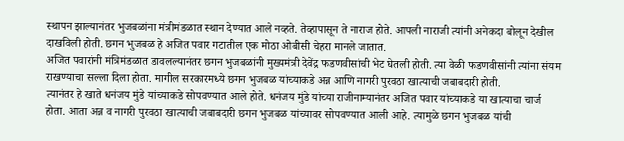स्थापन झाल्यानंतर भुजबळांना मंत्रीमंडळात स्थान देण्यात आले नव्हते. तेव्हापासून ते नाराज होते. आपली नाराजी त्यांनी अनेकदा बोलून देखील दाखविली होती. छगन भुजबळ हे अजित पवार गटातील एक मोठा ओबीसी चेहरा मानले जातात.
अजित पवारांनी मंत्रिमंडळात डावलल्यानंतर छगन भुजबळांनी मुख्यमंत्री देवेंद्र फडणवीसांची भेट घेतली होती. त्या वेळी फडणवीसांनी त्यांना संयम राखण्याचा सल्ला दिला होता. मागील सरकारमध्ये छगन भुजबळ यांच्याकडे अन्न आणि नागरी पुरवठा खात्याची जबाबदारी होती.
त्यानंतर हे खाते धनंजय मुंडे यांच्याकडे सोपवण्यात आले होते. धनंजय मुंडे यांच्या राजीनाम्यानंतर अजित पवार यांच्याकडे या खात्याचा चार्ज होता. आता अन्न व नागरी पुरवठा खात्याची जबाबदारी छगन भुजबळ यांच्यावर सोपवण्यात आली आहे. त्यामुळे छगन भुजबळ यांची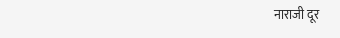नाराजी दूर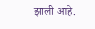झाली आहे.